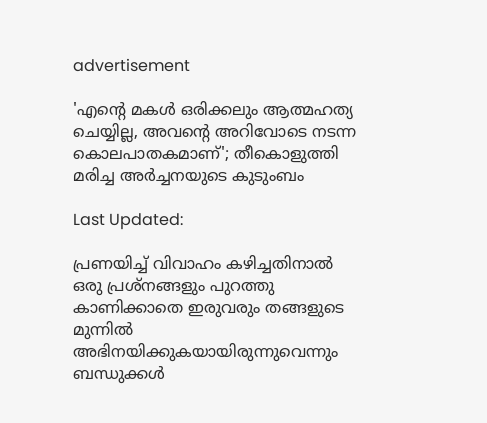advertisement

'എന്റെ മകൾ ഒരിക്കലും ആത്മഹത്യ ചെയ്യില്ല, അവന്റെ അറിവോടെ നടന്ന കൊലപാതകമാണ്'; തീകൊളുത്തി മരിച്ച അർച്ചനയുടെ കുടുംബം

Last Updated:

പ്രണയിച്ച് വിവാഹം കഴിച്ചതിനാൽ ഒരു പ്രശ്നങ്ങളും പുറത്തു കാണിക്കാതെ ഇരുവരും തങ്ങളുടെ മുന്നിൽ അഭിനയിക്കുകയായിരുന്നുവെന്നും ബന്ധുക്കൾ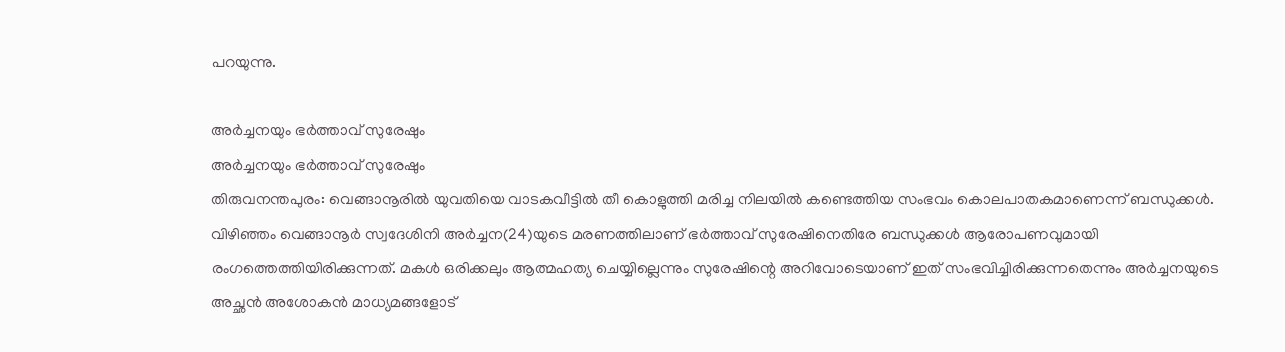പറയുന്നു.

അർച്ചനയും ഭർത്താവ് സുരേഷും
അർച്ചനയും ഭർത്താവ് സുരേഷും
തിരുവനന്തപുരം: വെങ്ങാനൂരിൽ യുവതിയെ വാടകവീട്ടിൽ തീ കൊളുത്തി മരിച്ച നിലയിൽ കണ്ടെത്തിയ സംഭവം കൊലപാതകമാണെന്ന് ബന്ധുക്കൾ. വിഴിഞ്ഞം വെങ്ങാനൂർ സ്വദേശിനി അർച്ചന(24)യുടെ മരണത്തിലാണ് ഭർത്താവ് സുരേഷിനെതിരേ ബന്ധുക്കൾ ആരോപണവുമായി രംഗത്തെത്തിയിരിക്കുന്നത്. മകൾ ഒരിക്കലും ആത്മഹത്യ ചെയ്യില്ലെന്നും സുരേഷിന്റെ അറിവോടെയാണ് ഇത് സംഭവിച്ചിരിക്കുന്നതെന്നും അർച്ചനയുടെ അച്ഛൻ അശോകൻ മാധ്യമങ്ങളോട്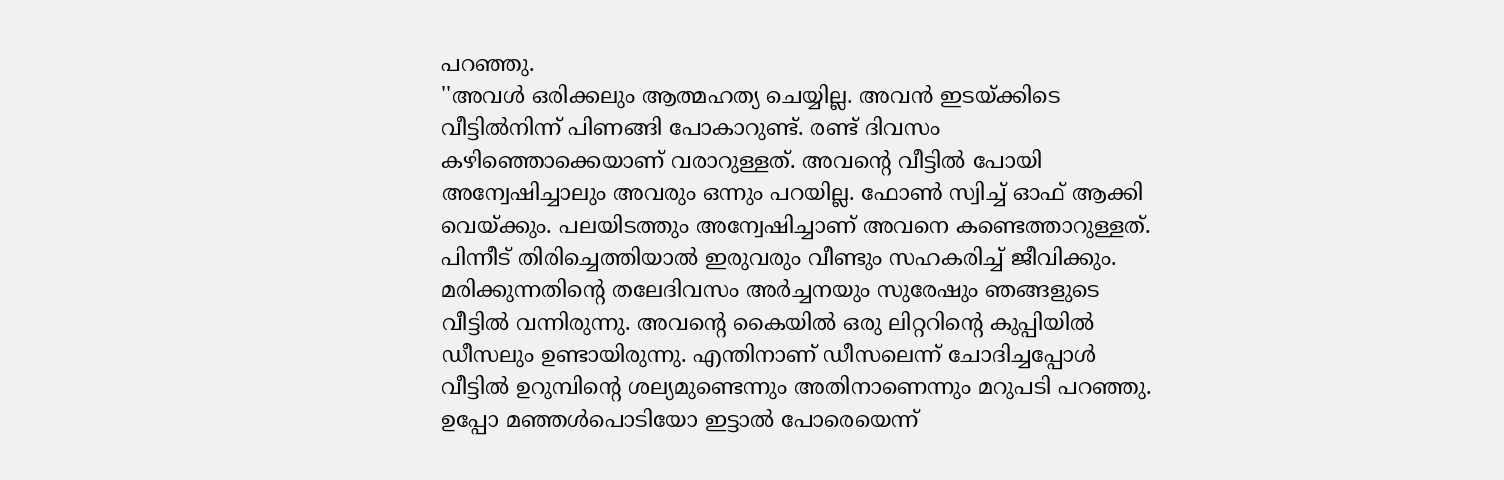പറഞ്ഞു.
''അവൾ ഒരിക്കലും ആത്മഹത്യ ചെയ്യില്ല. അവൻ ഇടയ്ക്കിടെ വീട്ടിൽനിന്ന് പിണങ്ങി പോകാറുണ്ട്. രണ്ട് ദിവസം കഴിഞ്ഞൊക്കെയാണ് വരാറുള്ളത്. അവന്റെ വീട്ടിൽ പോയി അന്വേഷിച്ചാലും അവരും ഒന്നും പറയില്ല. ഫോൺ സ്വിച്ച് ഓഫ് ആക്കി വെയ്ക്കും. പലയിടത്തും അന്വേഷിച്ചാണ് അവനെ കണ്ടെത്താറുള്ളത്. പിന്നീട് തിരിച്ചെത്തിയാൽ ഇരുവരും വീണ്ടും സഹകരിച്ച് ജീവിക്കും. മരിക്കുന്നതിന്റെ തലേദിവസം അർച്ചനയും സുരേഷും ഞങ്ങളുടെ വീട്ടിൽ വന്നിരുന്നു. അവന്റെ കൈയിൽ ഒരു ലിറ്ററിന്റെ കുപ്പിയിൽ ഡീസലും ഉണ്ടായിരുന്നു. എന്തിനാണ് ഡീസലെന്ന് ചോദിച്ചപ്പോൾ വീട്ടിൽ ഉറുമ്പിന്റെ ശല്യമുണ്ടെന്നും അതിനാണെന്നും മറുപടി പറഞ്ഞു. ഉപ്പോ മഞ്ഞൾപൊടിയോ ഇട്ടാൽ പോരെയെന്ന്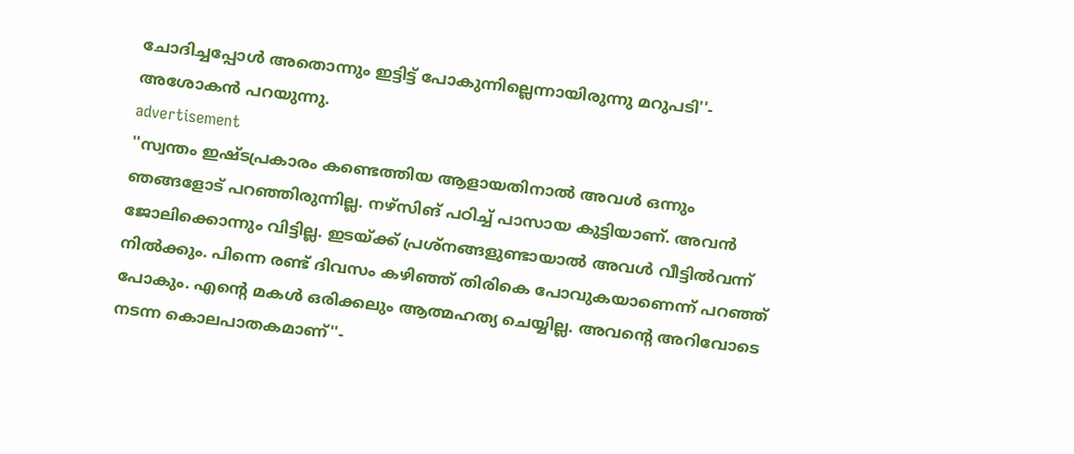ചോദിച്ചപ്പോൾ അതൊന്നും ഇട്ടിട്ട് പോകുന്നില്ലെന്നായിരുന്നു മറുപടി''- അശോകൻ പറയുന്നു.
advertisement
''സ്വന്തം ഇഷ്ടപ്രകാരം കണ്ടെത്തിയ ആളായതിനാൽ അവൾ ഒന്നും ഞങ്ങളോട് പറഞ്ഞിരുന്നില്ല. നഴ്സിങ് പഠിച്ച് പാസായ കുട്ടിയാണ്. അവൻ ജോലിക്കൊന്നും വിട്ടില്ല. ഇടയ്ക്ക് പ്രശ്നങ്ങളുണ്ടായാൽ അവൾ വീട്ടിൽവന്ന് നിൽക്കും. പിന്നെ രണ്ട് ദിവസം കഴിഞ്ഞ് തിരികെ പോവുകയാണെന്ന് പറഞ്ഞ് പോകും. എന്റെ മകൾ ഒരിക്കലും ആത്മഹത്യ ചെയ്യില്ല. അവന്റെ അറിവോടെ നടന്ന കൊലപാതകമാണ്''-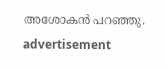അശോകൻ പറഞ്ഞു.
advertisement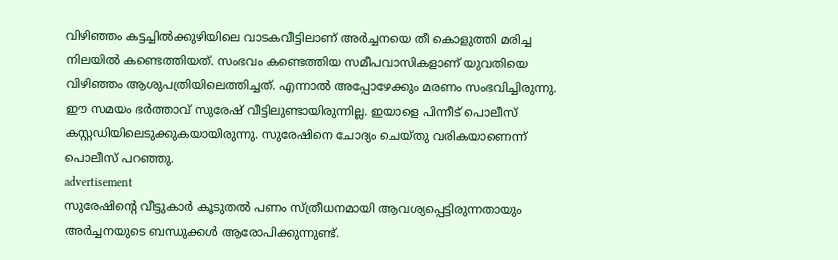വിഴിഞ്ഞം കട്ടച്ചിൽക്കുഴിയിലെ വാടകവീട്ടിലാണ് അർച്ചനയെ തീ കൊളുത്തി മരിച്ച നിലയിൽ കണ്ടെത്തിയത്. സംഭവം കണ്ടെത്തിയ സമീപവാസികളാണ് യുവതിയെ വിഴിഞ്ഞം ആശുപത്രിയിലെത്തിച്ചത്. എന്നാൽ അപ്പോഴേക്കും മരണം സംഭവിച്ചിരുന്നു. ഈ സമയം ഭർത്താവ് സുരേഷ് വീട്ടിലുണ്ടായിരുന്നില്ല. ഇയാളെ പിന്നീട് പൊലീസ് കസ്റ്റഡിയിലെടുക്കുകയായിരുന്നു. സുരേഷിനെ ചോദ്യം ചെയ്തു വരികയാണെന്ന് പൊലീസ് പറഞ്ഞു.
advertisement
സുരേഷിന്റെ വീട്ടുകാർ കൂടുതൽ പണം സ്ത്രീധനമായി ആവശ്യപ്പെട്ടിരുന്നതായും അർച്ചനയുടെ ബന്ധുക്കൾ ആരോപിക്കുന്നുണ്ട്.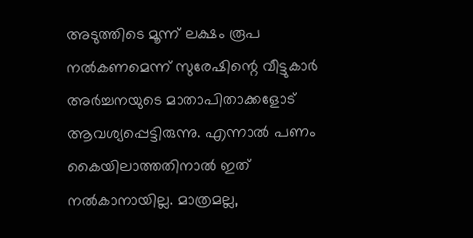അടുത്തിടെ മൂന്ന് ലക്ഷം രൂപ നൽകണമെന്ന് സുരേഷിന്റെ വീട്ടുകാർ അർച്ചനയുടെ മാതാപിതാക്കളോട് ആവശ്യപ്പെട്ടിരുന്നു. എന്നാൽ പണം കൈയിലാത്തതിനാൽ ഇത് നൽകാനായില്ല. മാത്രമല്ല,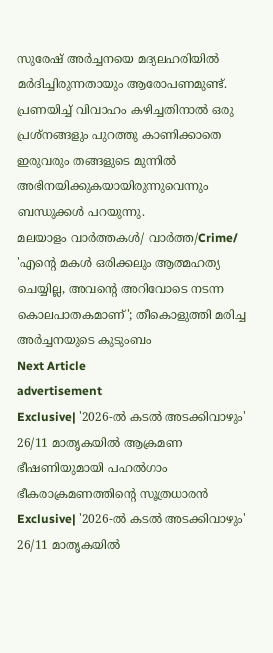സുരേഷ് അർച്ചനയെ മദ്യലഹരിയിൽ മർദിച്ചിരുന്നതായും ആരോപണമുണ്ട്. പ്രണയിച്ച് വിവാഹം കഴിച്ചതിനാൽ ഒരു പ്രശ്നങ്ങളും പുറത്തു കാണിക്കാതെ ഇരുവരും തങ്ങളുടെ മുന്നിൽ അഭിനയിക്കുകയായിരുന്നുവെന്നും ബന്ധുക്കൾ പറയുന്നു.
മലയാളം വാർത്തകൾ/ വാർത്ത/Crime/
'എന്റെ മകൾ ഒരിക്കലും ആത്മഹത്യ ചെയ്യില്ല, അവന്റെ അറിവോടെ നടന്ന കൊലപാതകമാണ്'; തീകൊളുത്തി മരിച്ച അർച്ചനയുടെ കുടുംബം
Next Article
advertisement
Exclusive| '2026-ൽ കടൽ അടക്കിവാഴും' 26/11 മാതൃകയിൽ ആക്രമണ ഭീഷണിയുമായി പഹൽഗാം ഭീകരാക്രമണത്തിന്റെ സൂത്രധാരൻ
Exclusive| '2026-ൽ കടൽ അടക്കിവാഴും' 26/11 മാതൃകയിൽ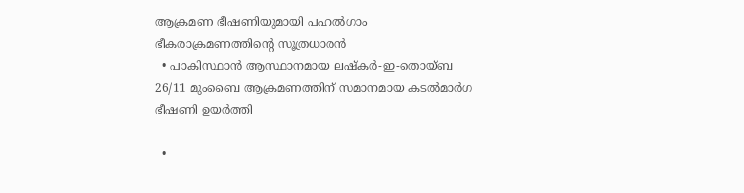ആക്രമണ ഭീഷണിയുമായി പഹൽഗാം ഭീകരാക്രമണത്തിന്റെ സൂത്രധാരൻ
  • പാകിസ്ഥാൻ ആസ്ഥാനമായ ലഷ്കർ-ഇ-തൊയ്ബ 26/11 മുംബൈ ആക്രമണത്തിന് സമാനമായ കടൽമാർഗ ഭീഷണി ഉയർത്തി

  •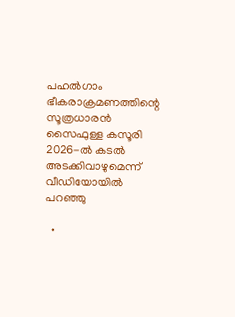പഹൽഗാം ഭീകരാക്രമണത്തിന്റെ സൂത്രധാരൻ സൈഫുള്ള കസൂരി 2026-ൽ കടൽ അടക്കിവാഴുമെന്ന് വീഡിയോയിൽ പറഞ്ഞു

  •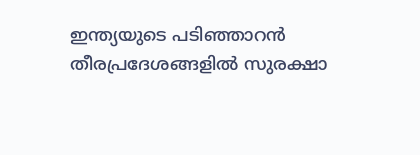ഇന്ത്യയുടെ പടിഞ്ഞാറൻ തീരപ്രദേശങ്ങളിൽ സുരക്ഷാ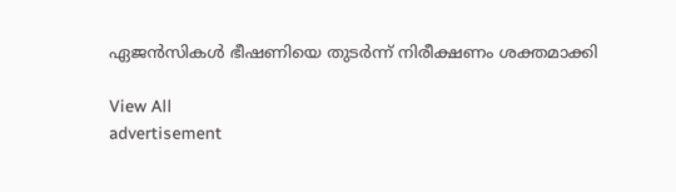ഏജൻസികൾ ഭീഷണിയെ തുടർന്ന് നിരീക്ഷണം ശക്തമാക്കി

View All
advertisement